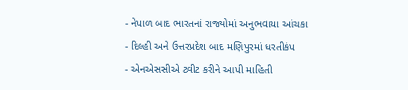- નેપાળ બાદ ભારતનાં રાજ્યોમાં અનુભવાયા આંચકા
- દિલ્હી અને ઉત્તરપ્રદેશ બાદ મણિપુરમાં ધરતીકંપ
- એનએસસીએ ટ્વીટ કરીને આપી માહિતી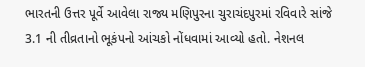ભારતની ઉત્તર પૂર્વે આવેલા રાજ્ય મણિપુરના ચુરાચંદપુરમાં રવિવારે સાંજે 3.1 ની તીવ્રતાનો ભૂકંપનો આંચકો નોંધવામાં આવ્યો હતો. નેશનલ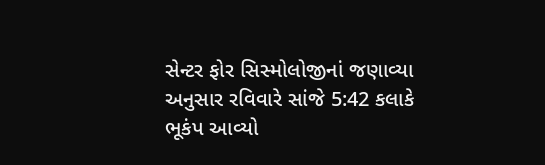સેન્ટર ફોર સિસ્મોલોજીનાં જણાવ્યા અનુસાર રવિવારે સાંજે 5:42 કલાકે ભૂકંપ આવ્યો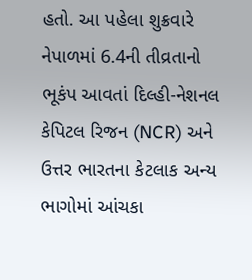હતો. આ પહેલા શુક્રવારે નેપાળમાં 6.4ની તીવ્રતાનો ભૂકંપ આવતાં દિલ્હી-નેશનલ કેપિટલ રિજન (NCR) અને ઉત્તર ભારતના કેટલાક અન્ય ભાગોમાં આંચકા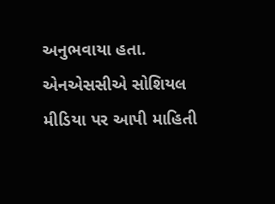અનુભવાયા હતા.
એનએસસીએ સોશિયલ મીડિયા પર આપી માહિતી